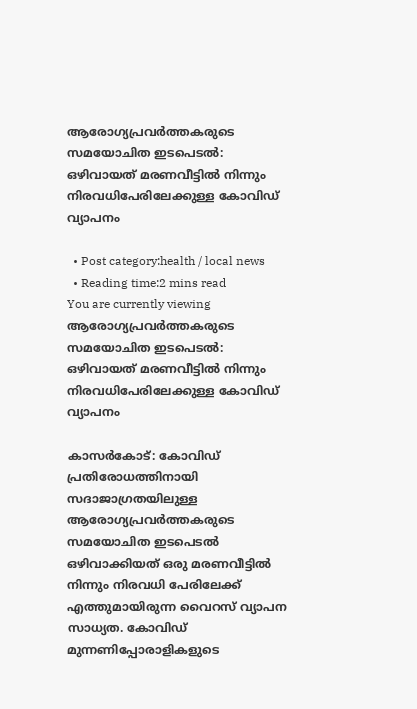ആരോഗ്യപ്രവര്‍ത്തകരുടെ സമയോചിത ഇടപെടല്‍: ഒഴിവായത് മരണവീട്ടില്‍ നിന്നും നിരവധിപേരിലേക്കുള്ള കോവിഡ് വ്യാപനം

  • Post category:health / local news
  • Reading time:2 mins read
You are currently viewing ആരോഗ്യപ്രവര്‍ത്തകരുടെ സമയോചിത ഇടപെടല്‍: ഒഴിവായത് മരണവീട്ടില്‍ നിന്നും നിരവധിപേരിലേക്കുള്ള കോവിഡ് വ്യാപനം

കാസർകോട്: കോവിഡ് പ്രതിരോധത്തിനായി സദാജാഗ്രതയിലുള്ള ആരോഗ്യപ്രവര്‍ത്തകരുടെ സമയോചിത ഇടപെടല്‍ ഒഴിവാക്കിയത് ഒരു മരണവീട്ടില്‍ നിന്നും നിരവധി പേരിലേക്ക് എത്തുമായിരുന്ന വൈറസ് വ്യാപന സാധ്യത. കോവിഡ് മുന്നണിപ്പോരാളികളുടെ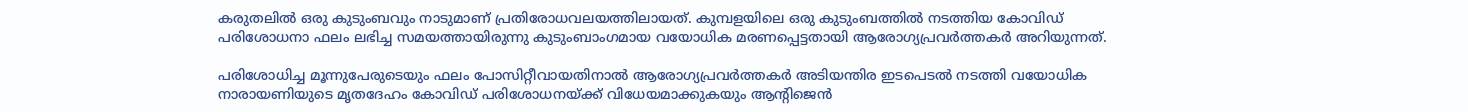കരുതലില്‍ ഒരു കുടുംബവും നാടുമാണ് പ്രതിരോധവലയത്തിലായത്. കുമ്പളയിലെ ഒരു കുടുംബത്തില്‍ നടത്തിയ കോവിഡ് പരിശോധനാ ഫലം ലഭിച്ച സമയത്തായിരുന്നു കുടുംബാംഗമായ വയോധിക മരണപ്പെട്ടതായി ആരോഗ്യപ്രവര്‍ത്തകര്‍ അറിയുന്നത്.

പരിശോധിച്ച മൂന്നുപേരുടെയും ഫലം പോസിറ്റീവായതിനാല്‍ ആരോഗ്യപ്രവര്‍ത്തകര്‍ അടിയന്തിര ഇടപെടല്‍ നടത്തി വയോധിക നാരായണിയുടെ മൃതദേഹം കോവിഡ് പരിശോധനയ്ക്ക് വിധേയമാക്കുകയും ആന്റിജെന്‍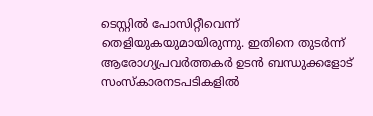ടെസ്റ്റില്‍ പോസിറ്റീവെന്ന് തെളിയുകയുമായിരുന്നു. ഇതിനെ തുടര്‍ന്ന് ആരോഗ്യപ്രവര്‍ത്തകര്‍ ഉടന്‍ ബന്ധുക്കളോട് സംസ്‌കാരനടപടികളില്‍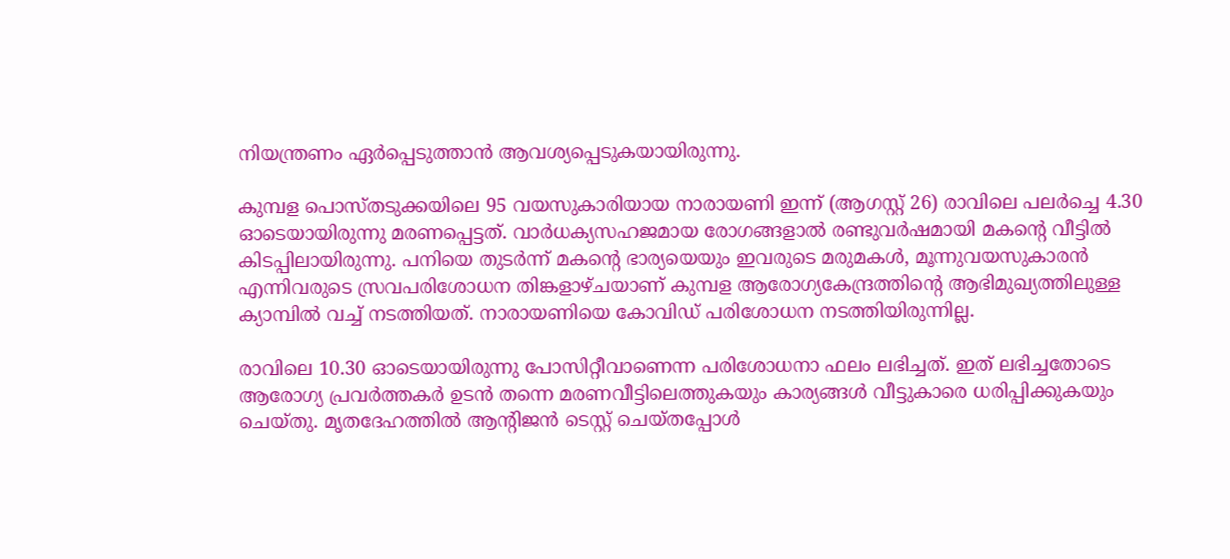നിയന്ത്രണം ഏര്‍പ്പെടുത്താന്‍ ആവശ്യപ്പെടുകയായിരുന്നു.

കുമ്പള പൊസ്തടുക്കയിലെ 95 വയസുകാരിയായ നാരായണി ഇന്ന് (ആഗസ്റ്റ് 26) രാവിലെ പലര്‍ച്ചെ 4.30 ഓടെയായിരുന്നു മരണപ്പെട്ടത്. വാര്‍ധക്യസഹജമായ രോഗങ്ങളാല്‍ രണ്ടുവര്‍ഷമായി മകന്‍റെ വീട്ടില്‍ കിടപ്പിലായിരുന്നു. പനിയെ തുടര്‍ന്ന് മകന്‍റെ ഭാര്യയെയും ഇവരുടെ മരുമകള്‍, മൂന്നുവയസുകാരന്‍ എന്നിവരുടെ സ്രവപരിശോധന തിങ്കളാഴ്ചയാണ് കുമ്പള ആരോഗ്യകേന്ദ്രത്തിന്‍റെ ആഭിമുഖ്യത്തിലുള്ള ക്യാമ്പില്‍ വച്ച് നടത്തിയത്. നാരായണിയെ കോവിഡ് പരിശോധന നടത്തിയിരുന്നില്ല.

രാവിലെ 10.30 ഓടെയായിരുന്നു പോസിറ്റീവാണെന്ന പരിശോധനാ ഫലം ലഭിച്ചത്. ഇത് ലഭിച്ചതോടെ ആരോഗ്യ പ്രവര്‍ത്തകര്‍ ഉടന്‍ തന്നെ മരണവീട്ടിലെത്തുകയും കാര്യങ്ങള്‍ വീട്ടുകാരെ ധരിപ്പിക്കുകയും ചെയ്തു. മൃതദേഹത്തില്‍ ആന്റിജന്‍ ടെസ്റ്റ് ചെയ്തപ്പോള്‍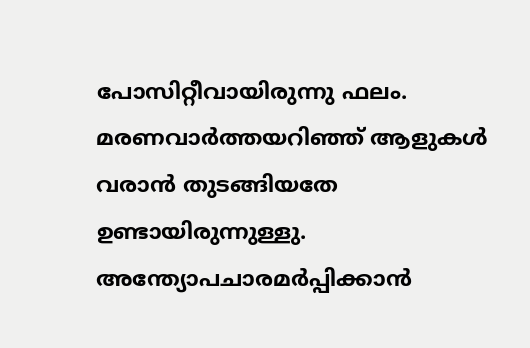പോസിറ്റീവായിരുന്നു ഫലം. മരണവാര്‍ത്തയറിഞ്ഞ് ആളുകള്‍ വരാന്‍ തുടങ്ങിയതേ ഉണ്ടായിരുന്നുള്ളു. അന്ത്യോപചാരമര്‍പ്പിക്കാന്‍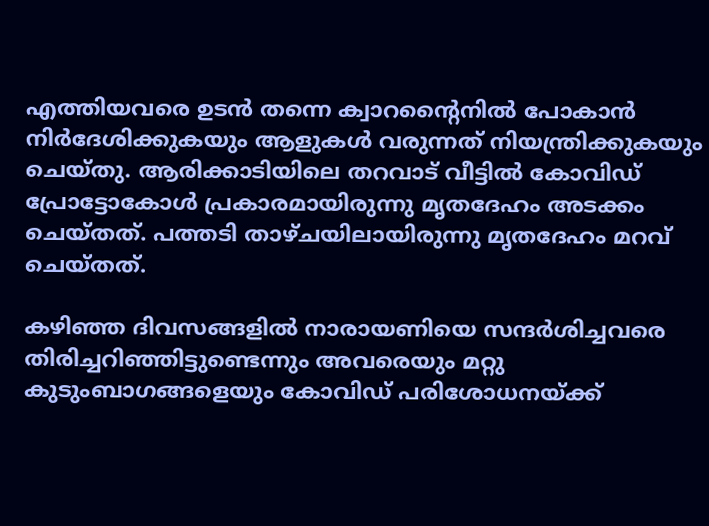എത്തിയവരെ ഉടന്‍ തന്നെ ക്വാറന്റൈനില്‍ പോകാന്‍ നിര്‍ദേശിക്കുകയും ആളുകള്‍ വരുന്നത് നിയന്ത്രിക്കുകയും ചെയ്തു. ആരിക്കാടിയിലെ തറവാട് വീട്ടില്‍ കോവിഡ് പ്രോട്ടോകോള്‍ പ്രകാരമായിരുന്നു മൃതദേഹം അടക്കം ചെയ്തത്. പത്തടി താഴ്ചയിലായിരുന്നു മൃതദേഹം മറവ് ചെയ്തത്.

കഴിഞ്ഞ ദിവസങ്ങളില്‍ നാരായണിയെ സന്ദര്‍ശിച്ചവരെ തിരിച്ചറിഞ്ഞിട്ടുണ്ടെന്നും അവരെയും മറ്റു കുടുംബാഗങ്ങളെയും കോവിഡ് പരിശോധനയ്ക്ക്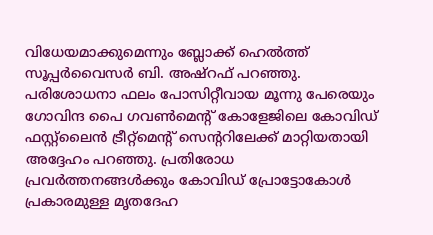വിധേയമാക്കുമെന്നും ബ്ലോക്ക് ഹെല്‍ത്ത് സൂപ്പര്‍വൈസര്‍ ബി. അഷ്റഫ് പറഞ്ഞു. പരിശോധനാ ഫലം പോസിറ്റീവായ മൂന്നു പേരെയും ഗോവിന്ദ പൈ ഗവണ്‍മെന്റ് കോളേജിലെ കോവിഡ് ഫസ്റ്റ്ലൈന്‍ ട്രീറ്റ്മെന്റ് സെന്ററിലേക്ക് മാറ്റിയതായി അദ്ദേഹം പറഞ്ഞു. പ്രതിരോധ പ്രവര്‍ത്തനങ്ങള്‍ക്കും കോവിഡ് പ്രോട്ടോകോള്‍ പ്രകാരമുള്ള മൃതദേഹ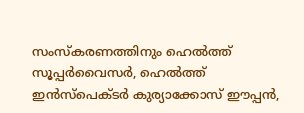സംസ്‌കരണത്തിനും ഹെല്‍ത്ത് സൂപ്പര്‍വൈസര്‍, ഹെല്‍ത്ത് ഇന്‍സ്പെക്ടര്‍ കുര്യാക്കോസ് ഈപ്പന്‍,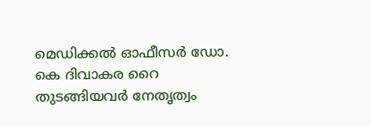മെഡിക്കല്‍ ഓഫീസര്‍ ഡോ. കെ ദിവാകര റൈ തുടങ്ങിയവര്‍ നേതൃത്വം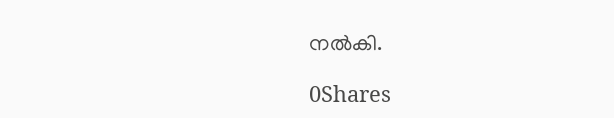നല്‍കി.

0Shares